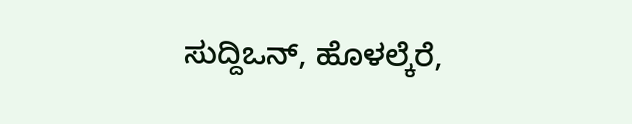ಸುದ್ದಿಒನ್, ಹೊಳಲ್ಕೆರೆ,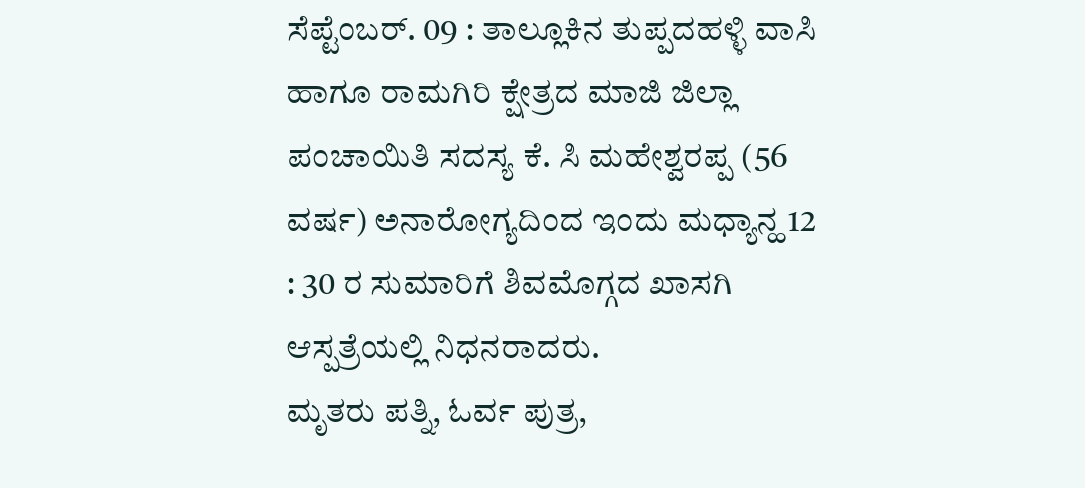ಸೆಪ್ಟೆಂಬರ್. 09 : ತಾಲ್ಲೂಕಿನ ತುಪ್ಪದಹಳ್ಳಿ ವಾಸಿ ಹಾಗೂ ರಾಮಗಿರಿ ಕ್ಷೇತ್ರದ ಮಾಜಿ ಜಿಲ್ಲಾ ಪಂಚಾಯಿತಿ ಸದಸ್ಯ ಕೆ. ಸಿ ಮಹೇಶ್ವರಪ್ಪ (56 ವರ್ಷ) ಅನಾರೋಗ್ಯದಿಂದ ಇಂದು ಮಧ್ಯಾನ್ಹ 12 : 30 ರ ಸುಮಾರಿಗೆ ಶಿವಮೊಗ್ಗದ ಖಾಸಗಿ ಆಸ್ಪತ್ರೆಯಲ್ಲಿ ನಿಧನರಾದರು.
ಮೃತರು ಪತ್ನಿ, ಓರ್ವ ಪುತ್ರ,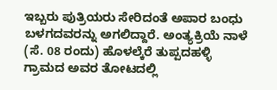ಇಬ್ಬರು ಪುತ್ರಿಯರು ಸೇರಿದಂತೆ ಅಪಾರ ಬಂಧು ಬಳಗದವರನ್ನು ಅಗಲಿದ್ದಾರೆ. ಅಂತ್ಯಕ್ರಿಯೆ ನಾಳೆ (ಸೆ. 08 ರಂದು) ಹೊಳಲ್ಕೆರೆ ತುಪ್ಪದಹಳ್ಳಿ ಗ್ರಾಮದ ಅವರ ತೋಟದಲ್ಲಿ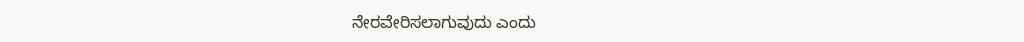ನೇರವೇರಿಸಲಾಗುವುದು ಎಂದು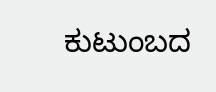ಕುಟುಂಬದ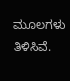ಮೂಲಗಳು ತಿಳಿಸಿವೆ.